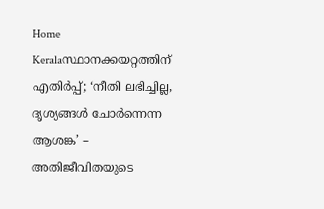Home Keralaസ്ഥാനക്കയറ്റത്തിന് എതിർപ്പ്; ‘നീതി ലഭിച്ചില്ല, ദൃശ്യങ്ങൾ ചോർന്നെന്ന ആശങ്ക’ – അതിജീവിതയുടെ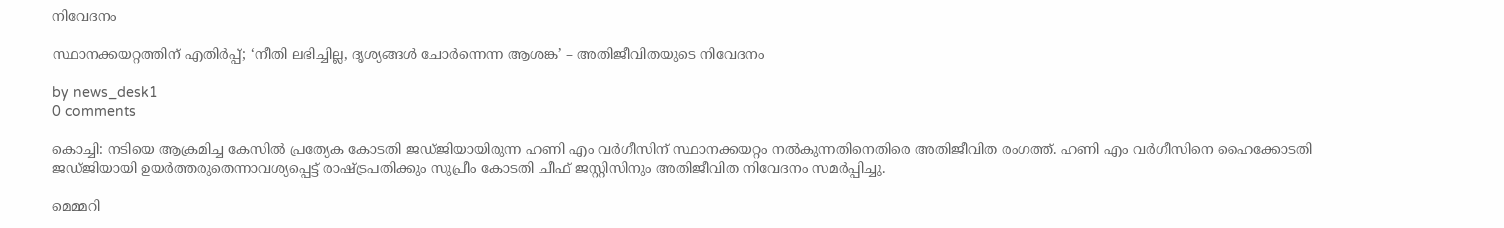നിവേദനം

സ്ഥാനക്കയറ്റത്തിന് എതിർപ്പ്; ‘നീതി ലഭിച്ചില്ല, ദൃശ്യങ്ങൾ ചോർന്നെന്ന ആശങ്ക’ – അതിജീവിതയുടെ നിവേദനം

by news_desk1
0 comments

കൊച്ചി: നടിയെ ആക്രമിച്ച കേസിൽ പ്രത്യേക കോടതി ജഡ്ജിയായിരുന്ന ഹണി എം വർഗീസിന് സ്ഥാനക്കയറ്റം നൽകുന്നതിനെതിരെ അതിജീവിത രംഗത്ത്. ഹണി എം വർഗീസിനെ ഹൈക്കോടതി ജഡ്ജിയായി ഉയർത്തരുതെന്നാവശ്യപ്പെട്ട് രാഷ്ട്രപതിക്കും സുപ്രീം കോടതി ചീഫ് ജസ്റ്റിസിനും അതിജീവിത നിവേദനം സമർപ്പിച്ചു.

മെമ്മറി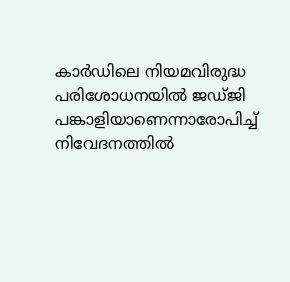കാർഡിലെ നിയമവിരുദ്ധ പരിശോധനയിൽ ജഡ്ജി പങ്കാളിയാണെന്നാരോപിച്ച് നിവേദനത്തിൽ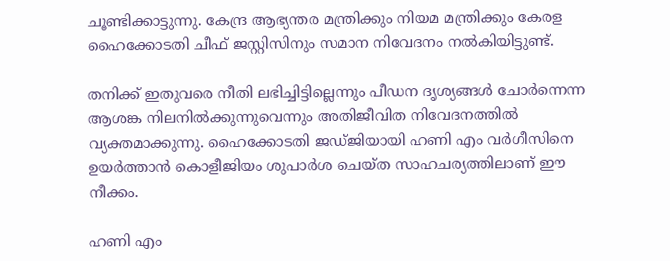ചൂണ്ടിക്കാട്ടുന്നു. കേന്ദ്ര ആഭ്യന്തര മന്ത്രിക്കും നിയമ മന്ത്രിക്കും കേരള ഹൈക്കോടതി ചീഫ് ജസ്റ്റിസിനും സമാന നിവേദനം നൽകിയിട്ടുണ്ട്.

തനിക്ക് ഇതുവരെ നീതി ലഭിച്ചിട്ടില്ലെന്നും പീഡന ദൃശ്യങ്ങൾ ചോർന്നെന്ന ആശങ്ക നിലനിൽക്കുന്നുവെന്നും അതിജീവിത നിവേദനത്തിൽ വ്യക്തമാക്കുന്നു. ഹൈക്കോടതി ജഡ്ജിയായി ഹണി എം വർഗീസിനെ ഉയർത്താൻ കൊളീജിയം ശുപാർശ ചെയ്ത സാഹചര്യത്തിലാണ് ഈ നീക്കം.

ഹണി എം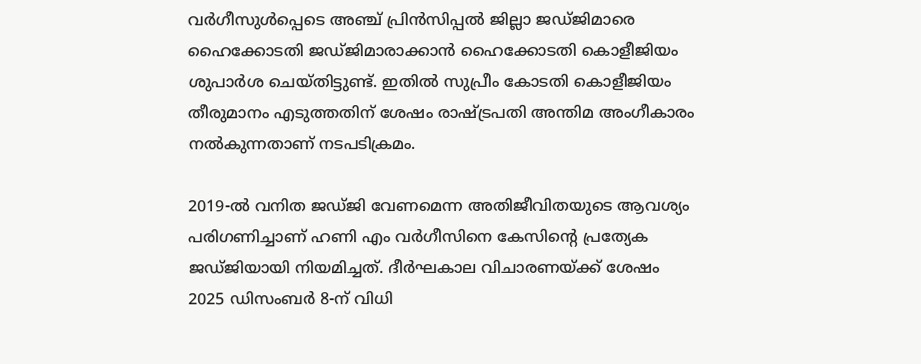വർഗീസുള്‍പ്പെടെ അഞ്ച് പ്രിൻസിപ്പൽ ജില്ലാ ജഡ്ജിമാരെ ഹൈക്കോടതി ജഡ്ജിമാരാക്കാൻ ഹൈക്കോടതി കൊളീജിയം ശുപാർശ ചെയ്തിട്ടുണ്ട്. ഇതിൽ സുപ്രീം കോടതി കൊളീജിയം തീരുമാനം എടുത്തതിന് ശേഷം രാഷ്ട്രപതി അന്തിമ അംഗീകാരം നൽകുന്നതാണ് നടപടിക്രമം.

2019-ൽ വനിത ജഡ്ജി വേണമെന്ന അതിജീവിതയുടെ ആവശ്യം പരിഗണിച്ചാണ് ഹണി എം വർഗീസിനെ കേസിന്റെ പ്രത്യേക ജഡ്ജിയായി നിയമിച്ചത്. ദീർഘകാല വിചാരണയ്ക്ക് ശേഷം 2025 ഡിസംബർ 8-ന് വിധി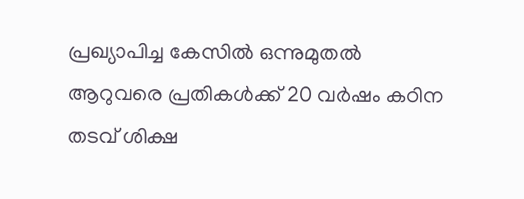പ്രഖ്യാപിച്ച കേസിൽ ഒന്നുമുതൽ ആറുവരെ പ്രതികൾക്ക് 20 വർഷം കഠിന തടവ് ശിക്ഷ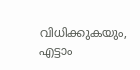വിധിക്കുകയും, എട്ടാം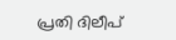പ്രതി ദിലീപ്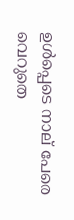ഉൾപ്പെടെ നാല് പേരെ വെറുതെ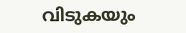വിടുകയും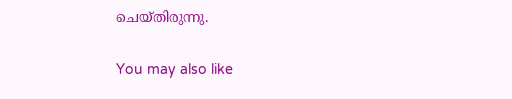ചെയ്തിരുന്നു.

You may also like